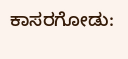ಕಾಸರಗೋಡು: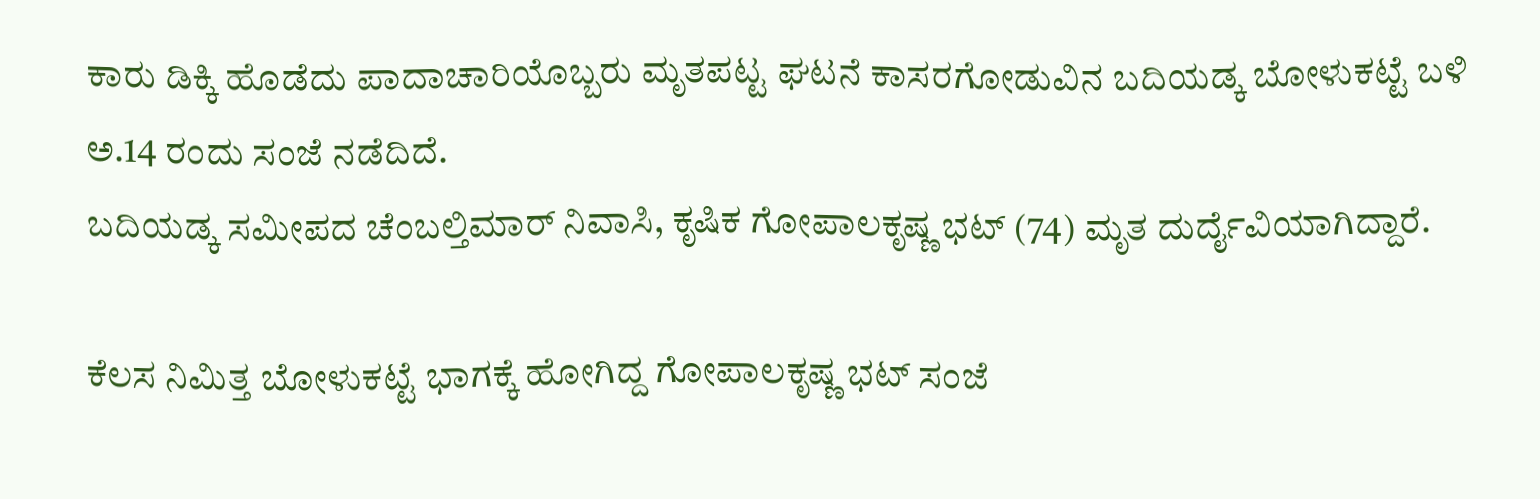ಕಾರು ಡಿಕ್ಕಿ ಹೊಡೆದು ಪಾದಾಚಾರಿಯೊಬ್ಬರು ಮೃತಪಟ್ಟ ಘಟನೆ ಕಾಸರಗೋಡುವಿನ ಬದಿಯಡ್ಕ ಬೋಳುಕಟ್ಟೆ ಬಳಿ ಅ.14 ರಂದು ಸಂಜೆ ನಡೆದಿದೆ.
ಬದಿಯಡ್ಕ ಸಮೀಪದ ಚೆಂಬಲ್ತಿಮಾರ್ ನಿವಾಸಿ, ಕೃಷಿಕ ಗೋಪಾಲಕೃಷ್ಣ ಭಟ್ (74) ಮೃತ ದುರ್ದೈವಿಯಾಗಿದ್ದಾರೆ.

ಕೆಲಸ ನಿಮಿತ್ತ ಬೋಳುಕಟ್ಟೆ ಭಾಗಕ್ಕೆ ಹೋಗಿದ್ದ ಗೋಪಾಲಕೃಷ್ಣ ಭಟ್ ಸಂಜೆ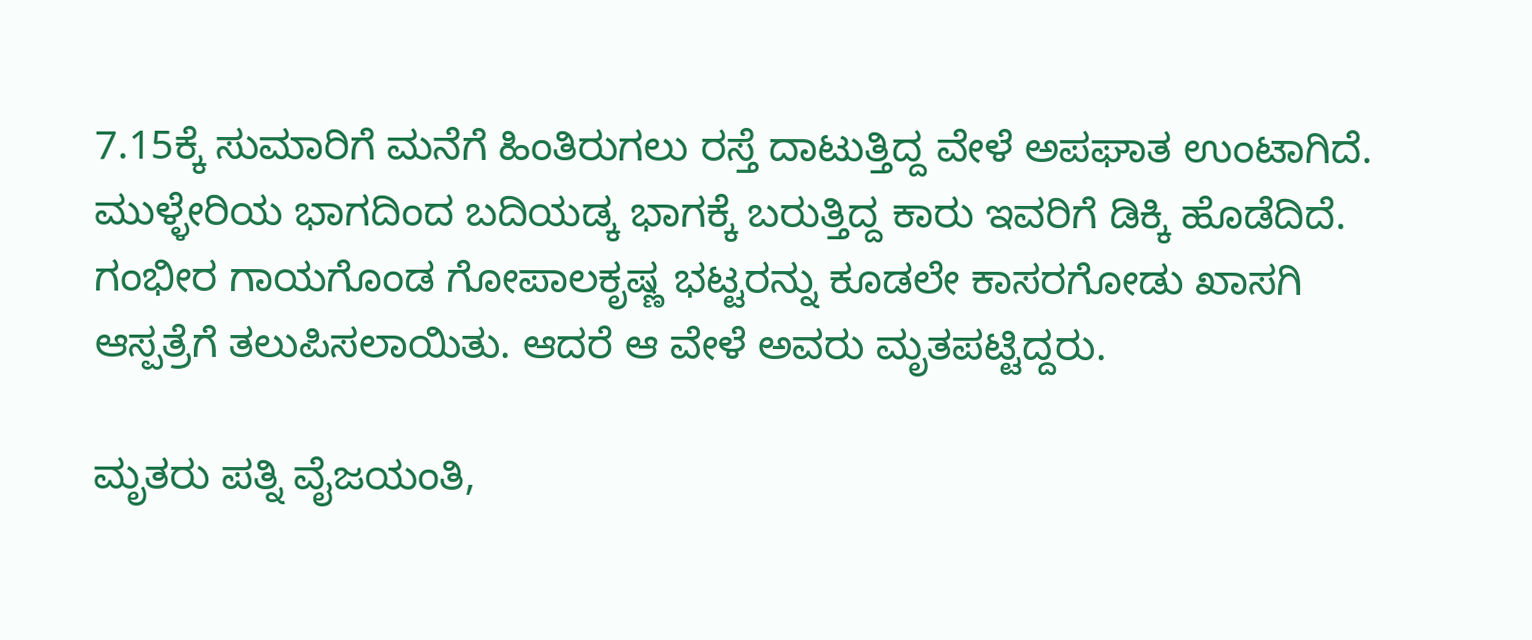7.15ಕ್ಕೆ ಸುಮಾರಿಗೆ ಮನೆಗೆ ಹಿಂತಿರುಗಲು ರಸ್ತೆ ದಾಟುತ್ತಿದ್ದ ವೇಳೆ ಅಪಘಾತ ಉಂಟಾಗಿದೆ. ಮುಳ್ಳೇರಿಯ ಭಾಗದಿಂದ ಬದಿಯಡ್ಕ ಭಾಗಕ್ಕೆ ಬರುತ್ತಿದ್ದ ಕಾರು ಇವರಿಗೆ ಡಿಕ್ಕಿ ಹೊಡೆದಿದೆ.
ಗಂಭೀರ ಗಾಯಗೊಂಡ ಗೋಪಾಲಕೃಷ್ಣ ಭಟ್ಟರನ್ನು ಕೂಡಲೇ ಕಾಸರಗೋಡು ಖಾಸಗಿ ಆಸ್ಪತ್ರೆಗೆ ತಲುಪಿಸಲಾಯಿತು. ಆದರೆ ಆ ವೇಳೆ ಅವರು ಮೃತಪಟ್ಟಿದ್ದರು.

ಮೃತರು ಪತ್ನಿ ವೈಜಯಂತಿ,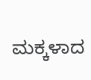ಮಕ್ಕಳಾದ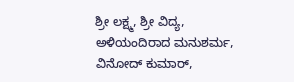ಶ್ರೀ ಲಕ್ಷ್ಮ, ಶ್ರೀ ವಿದ್ಯ, ಅಳಿಯಂದಿರಾದ ಮನುಶರ್ಮ, ವಿನೋದ್ ಕುಮಾರ್,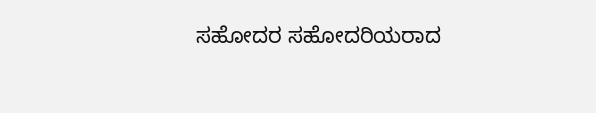ಸಹೋದರ ಸಹೋದರಿಯರಾದ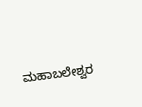ಮಹಾಬಲೇಶ್ವರ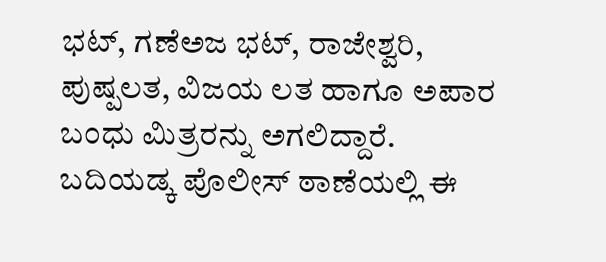ಭಟ್, ಗಣೆಅಜ ಭಟ್, ರಾಜೇಶ್ವರಿ, ಪುಷ್ಪಲತ, ವಿಜಯ ಲತ ಹಾಗೂ ಅಪಾರ ಬಂಧು ಮಿತ್ರರನ್ನು ಅಗಲಿದ್ದಾರೆ.
ಬದಿಯಡ್ಕ ಪೊಲೀಸ್ ಠಾಣೆಯಲ್ಲಿ ಈ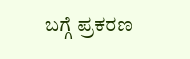ಬಗ್ಗೆ ಪ್ರಕರಣ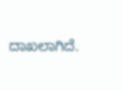ದಾಖಲಾಗಿದೆ.